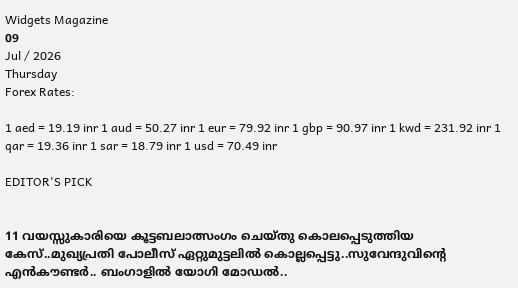Widgets Magazine
09
Jul / 2026
Thursday
Forex Rates:

1 aed = 19.19 inr 1 aud = 50.27 inr 1 eur = 79.92 inr 1 gbp = 90.97 inr 1 kwd = 231.92 inr 1 qar = 19.36 inr 1 sar = 18.79 inr 1 usd = 70.49 inr

EDITOR'S PICK


11 വയസ്സുകാരിയെ കൂട്ടബലാത്സംഗം ചെയ്തു കൊലപ്പെടുത്തിയ കേസ്..മുഖ്യപ്രതി പോലീസ് ഏറ്റുമുട്ടലില്‍ കൊല്ലപ്പെട്ടു..സുവേന്ദുവിന്റെ എൻകൗണ്ടർ.. ബംഗാളിൽ യോഗി മോഡൽ..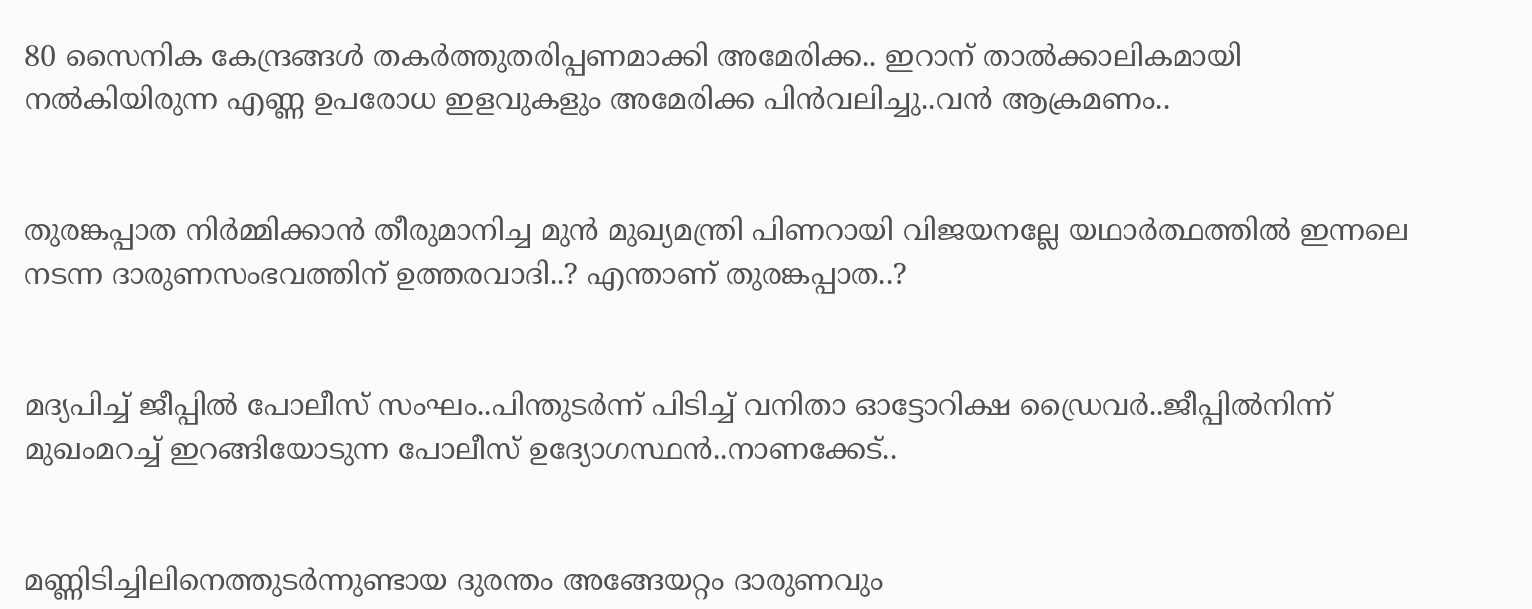80 സൈനിക കേന്ദ്രങ്ങള്‍ തകര്‍ത്തുതരിപ്പണമാക്കി അമേരിക്ക.. ഇറാന് താല്‍ക്കാലികമായി നല്‍കിയിരുന്ന എണ്ണ ഉപരോധ ഇളവുകളും അമേരിക്ക പിന്‍വലിച്ചു..വൻ ആക്രമണം..


തുരങ്കപ്പാത നിർമ്മിക്കാൻ തീരുമാനിച്ച മുൻ മുഖ്യമന്ത്രി പിണറായി വിജയനല്ലേ യഥാർത്ഥത്തിൽ ഇന്നലെ നടന്ന ദാരുണസംഭവത്തിന് ഉത്തരവാദി..? എന്താണ് തുരങ്കപ്പാത..?


മദ്യപിച്ച് ജീപ്പിൽ പോലീസ് സംഘം..പിന്തുടർന്ന് പിടിച്ച് വനിതാ ഓട്ടോറിക്ഷ ഡ്രൈവർ..ജീപ്പിൽനിന്ന്‌ മുഖംമറച്ച് ഇറങ്ങിയോടുന്ന പോലീസ് ഉദ്യോഗസ്ഥൻ..നാണക്കേട്..


മണ്ണിടിച്ചിലിനെത്തുടർന്നുണ്ടായ ദുരന്തം അങ്ങേയറ്റം ദാരുണവും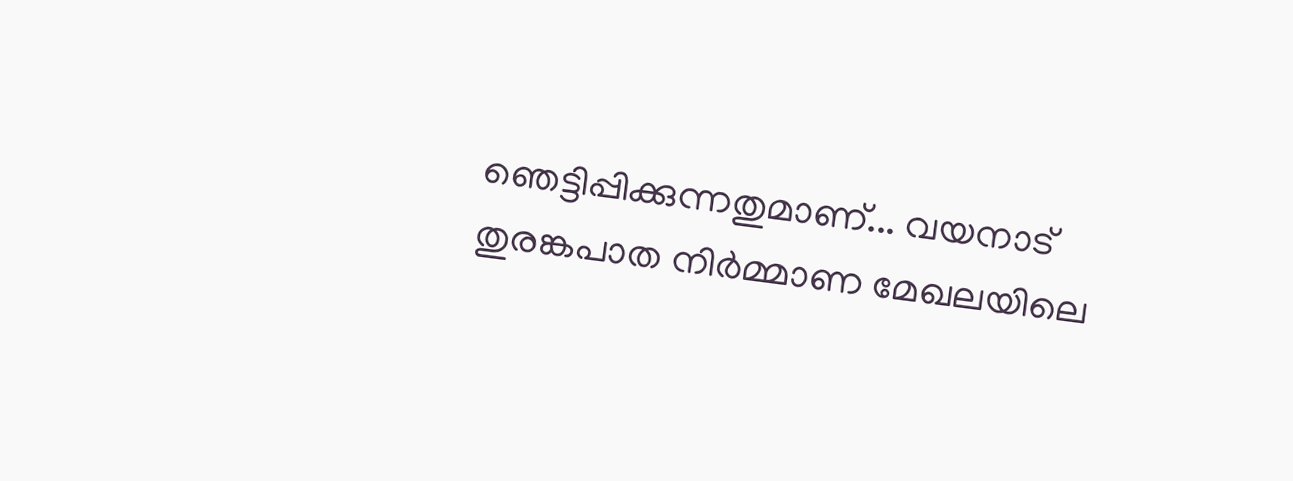ഞെട്ടിപ്പിക്കുന്നതുമാണ്... വയനാട് തുരങ്കപാത നിർമ്മാണ മേഖലയിലെ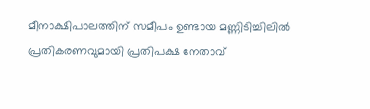മീനാക്ഷിപാലത്തിന് സമീപം ഉണ്ടായ മണ്ണിടിച്ചിലിൽ പ്രതികരണവുമായി പ്രതിപക്ഷ നേതാവ്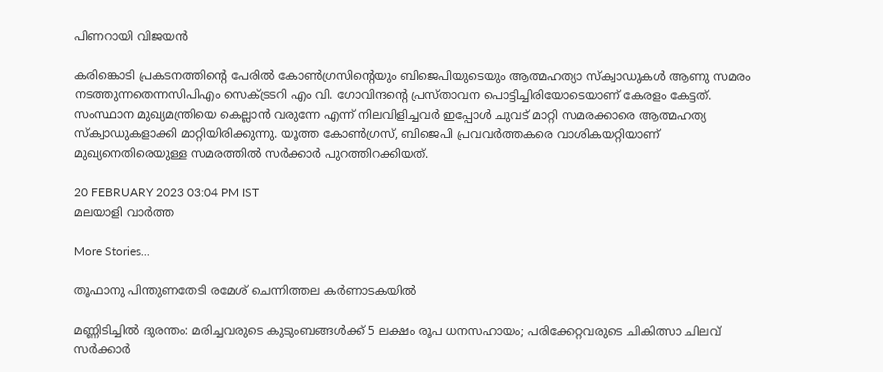പിണറായി വിജയൻ

കരിങ്കൊടി പ്രകടനത്തിന്റെ പേരില്‍ കോണ്‍ഗ്രസിന്റെയും ബിജെപിയുടെയും ആത്മഹത്യാ സ്‌ക്വാഡുകള്‍ ആണു സമരം നടത്തുന്നതെന്നസിപിഎം സെക്ട്രടറി എം വി. ഗോവിന്ദന്റെ പ്രസ്താവന പൊട്ടിച്ചിരിയോടെയാണ് കേരളം കേട്ടത്. സംസ്ഥാന മുഖ്യമന്ത്രിയെ കെല്ലാന്‍ വരുന്നേ എന്ന് നിലവിളിച്ചവര്‍ ഇപ്പോള്‍ ചുവട് മാറ്റി സമരക്കാരെ ആത്മഹത്യ സ്‌ക്വാഡുകളാക്കി മാറ്റിയിരിക്കുന്നു. യൂത്ത കോണ്‍ഗ്രസ്, ബിജെപി പ്രവവര്‍ത്തകരെ വാശികയറ്റിയാണ് മുഖ്യനെതിരെയുള്ള സമരത്തില്‍ സര്‍ക്കാര്‍ പുറത്തിറക്കിയത്.

20 FEBRUARY 2023 03:04 PM IST
മലയാളി വാര്‍ത്ത

More Stories...

തൂഫാനു പിന്തുണതേടി രമേശ് ചെന്നിത്തല കര്‍ണാടകയില്‍

മണ്ണിടിച്ചില്‍ ദുരന്തം: മരിച്ചവരുടെ കുടുംബങ്ങള്‍ക്ക് 5 ലക്ഷം രൂപ ധനസഹായം; പരിക്കേറ്റവരുടെ ചികിത്സാ ചിലവ് സര്‍ക്കാര്‍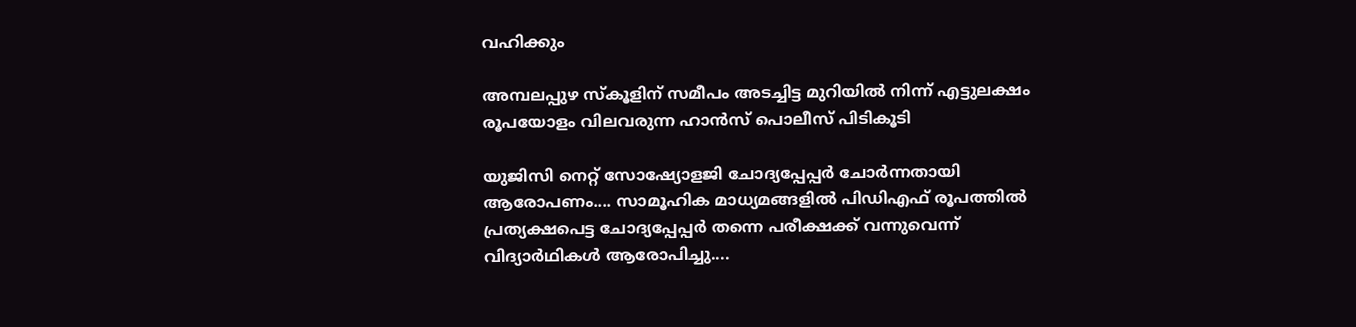വഹിക്കും

അമ്പലപ്പുഴ സ്‌കൂളിന് സമീപം അടച്ചിട്ട മുറിയില്‍ നിന്ന് എട്ടുലക്ഷം രൂപയോളം വിലവരുന്ന ഹാന്‍സ് പൊലീസ് പിടികൂടി

യുജിസി നെറ്റ് സോഷ്യോളജി ചോദ്യപ്പേപ്പർ ചോർന്നതായി ആരോപണം.... സാമൂഹിക മാധ്യമങ്ങളിൽ പിഡിഎഫ് രൂപത്തിൽ പ്രത്യക്ഷപെട്ട ചോദ്യപ്പേപ്പർ തന്നെ പരീക്ഷക്ക് വന്നുവെന്ന് വിദ്യാർഥികൾ ആരോപിച്ചു....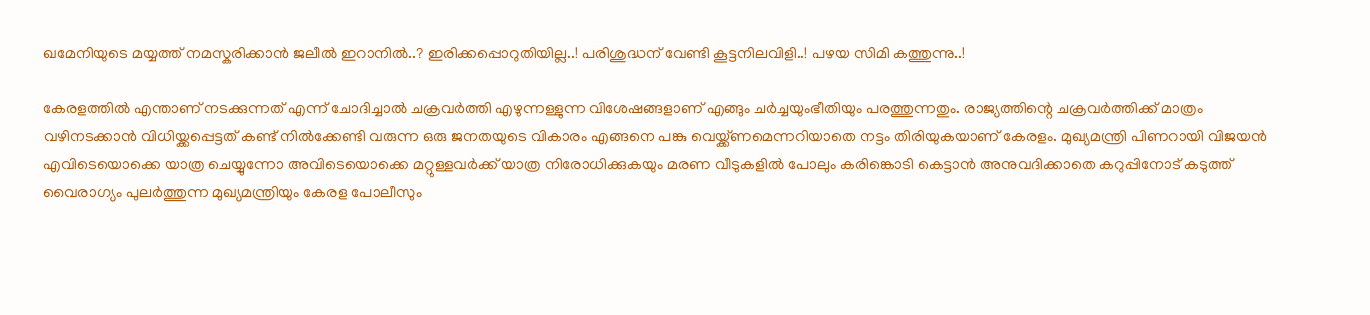ഖമേനിയുടെ മയ്യത്ത് നമസ്കരിക്കാൻ ജലീൽ ഇറാനിൽ..? ഇരിക്കപ്പൊറുതിയില്ല..! പരിശുദ്ധന് വേണ്ടി കൂട്ടനിലവിളി..! പഴയ സിമി കത്തുന്നു..!

കേരളത്തില്‍ എന്താണ് നടക്കുന്നത് എന്ന് ചോദിച്ചാല്‍ ചക്രവര്‍ത്തി എഴുന്നള്ളുന്ന വിശേഷങ്ങളാണ് എങ്ങും ചര്‍ച്ചയുംഭീതിയും പരത്തുന്നതും. രാജ്യത്തിന്റെ ചക്രവര്‍ത്തിക്ക് മാത്രം വഴിനടക്കാന്‍ വിധിയ്ക്കപ്പെട്ടത് കണ്ട് നില്‍ക്കേണ്ടി വരുന്ന ഒരു ജനതയുടെ വികാരം എങ്ങനെ പങ്കു വെയ്ക്ക്ണമെന്നറിയാതെ നട്ടം തിരിയുകയാണ് കേരളം. മുഖ്യമന്ത്രി പിണറായി വിജയന്‍ എവിടെയൊക്കെ യാത്ര ചെയ്യുന്നോ അവിടെയൊക്കെ മറ്റുള്ളവര്‍ക്ക് യാത്ര നിരോധിക്കുകയും മരണ വീടുകളില്‍ പോലും കരിങ്കൊടി കെട്ടാന്‍ അനുവദിക്കാതെ കറുപ്പിനോട് കടുത്ത് വൈരാഗ്യം പുലര്‍ത്തുന്ന മുഖ്യമന്ത്രിയും കേരള പോലീസും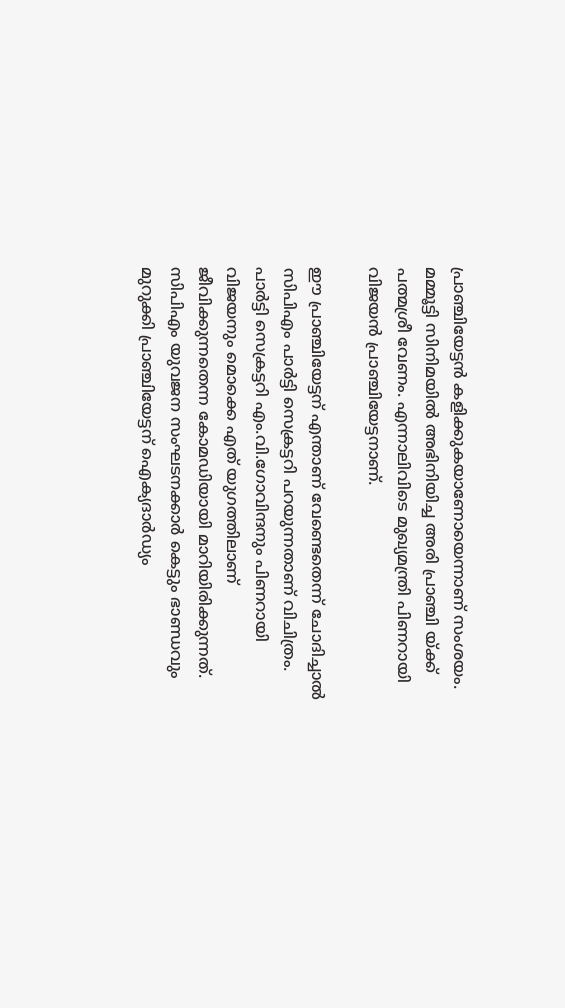പ്രാഞ്ചിയേട്ടന്‍ കളിക്കുകയാണോയെന്നാണ് സംശയം. മമ്മൂട്ടി സിനിമയില്‍ അഭിനിയിച്ച അരി പ്രാഞ്ചി യ്ക്ക് പത്മശ്രീ വേണം. എന്നാലിവിടെ മുഖ്യമന്ത്രി പിണറായി വിജയന്‍ പ്രാഞ്ചിയേട്ടനാണ്.

ഈ പ്രാഞ്ചിയേട്ടന് എന്താണ് വേണ്ടെതെന്ന് ചോദിച്ചാല്‍ സിപിഎം പാര്‍ട്ടി സെക്രട്ടറി പറയുന്നതാണ് വിചിത്രം. പാര്‍ട്ടി സെക്രട്ടറി എം.വി.ഗോവിന്ദനും പിണറായി വിജയനും മൊക്കെ എത് യുഗത്തിലാണ് ജീവിക്കുന്നതെന്ന കോമഡിയായി മാറിയിരിക്കുന്നത്. സിപിഎം യുവജന സംഘടനക്കാര്‍ കെട്ടും ഭാണ്ഡവും മുറുക്കി പ്രാഞ്ചിയേട്ടന് ഐക്യദാര്‍ഡ്യം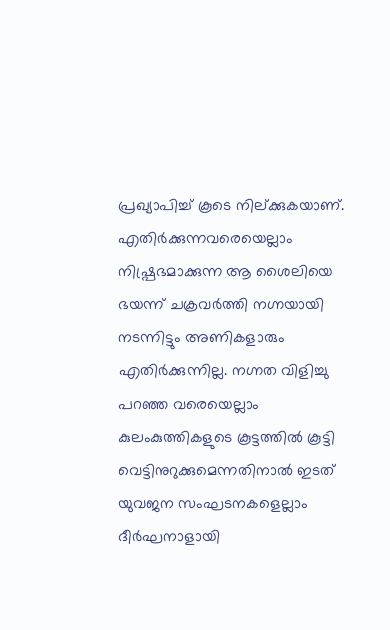പ്രഖ്യാപിച്ച് കൂടെ നില്ക്കുകയാണ്. എതിര്‍ക്കുന്നവരെയെല്ലാം നിഷ്പ്രഭമാക്കുന്ന ആ ശൈലിയെ ഭയന്ന് ചക്രവര്‍ത്തി നഗ്നയായി നടന്നിട്ടും അണികളാരും എതിര്‍ക്കുന്നില്ല. നഗ്നത വിളിച്ചു പറഞ്ഞ വരെയെല്ലാം കുലംകുത്തികളുടെ കൂട്ടത്തില്‍ കൂട്ടി വെട്ടിനുറുക്കുമെന്നതിനാല്‍ ഇടത് യുവജന സംഘടനകളെല്ലാം ദീര്‍ഘനാളായി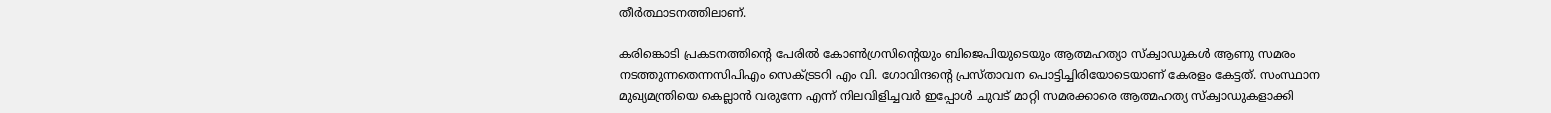തീര്‍ത്ഥാടനത്തിലാണ്.

കരിങ്കൊടി പ്രകടനത്തിന്റെ പേരില്‍ കോണ്‍ഗ്രസിന്റെയും ബിജെപിയുടെയും ആത്മഹത്യാ സ്‌ക്വാഡുകള്‍ ആണു സമരം നടത്തുന്നതെന്നസിപിഎം സെക്ട്രടറി എം വി. ഗോവിന്ദന്റെ പ്രസ്താവന പൊട്ടിച്ചിരിയോടെയാണ് കേരളം കേട്ടത്. സംസ്ഥാന മുഖ്യമന്ത്രിയെ കെല്ലാന്‍ വരുന്നേ എന്ന് നിലവിളിച്ചവര്‍ ഇപ്പോള്‍ ചുവട് മാറ്റി സമരക്കാരെ ആത്മഹത്യ സ്‌ക്വാഡുകളാക്കി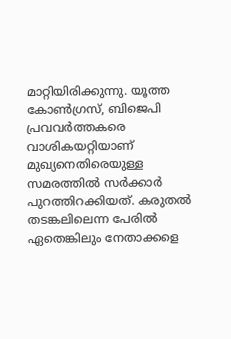മാറ്റിയിരിക്കുന്നു. യൂത്ത കോണ്‍ഗ്രസ്, ബിജെപി പ്രവവര്‍ത്തകരെ വാശികയറ്റിയാണ് മുഖ്യനെതിരെയുള്ള സമരത്തില്‍ സര്‍ക്കാര്‍ പുറത്തിറക്കിയത്. കരുതല്‍ തടങ്കലിലെന്ന പേരില്‍ ഏതെങ്കിലും നേതാക്കളെ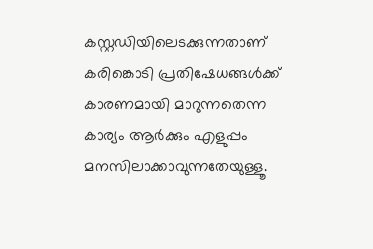കസ്റ്റഡിയിലെടക്കുന്നതാണ് കരിങ്കൊടി പ്രതിഷേധങ്ങള്‍ക്ക് കാരണമായി മാറുന്നതെന്ന കാര്യം ആര്‍ക്കും എളുപ്പം മനസിലാക്കാവുന്നതേയുള്ളൂ.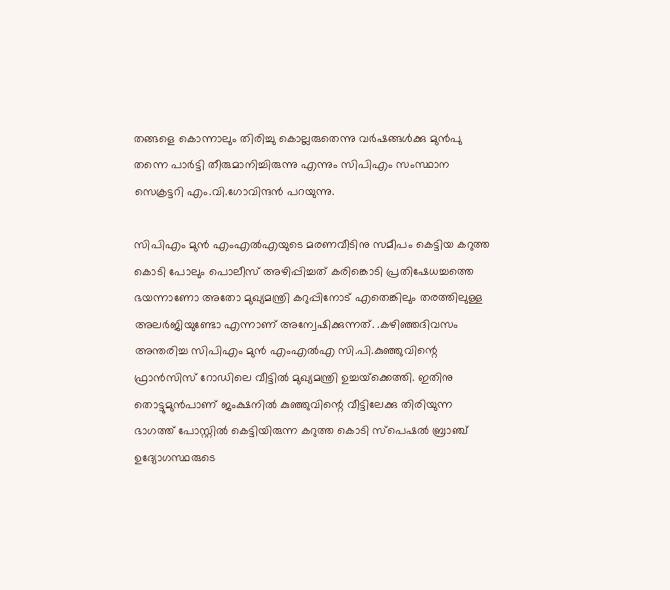തങ്ങളെ കൊന്നാലും തിരിച്ചു കൊല്ലരുതെന്നു വര്‍ഷങ്ങള്‍ക്കു മുന്‍പു തന്നെ പാര്‍ട്ടി തീരുമാനിച്ചിരുന്നു എന്നും സിപിഎം സംസ്ഥാന സെക്രട്ടറി എം.വി.ഗോവിന്ദന്‍ പറയുന്നു.

സിപിഎം മുന്‍ എംഎല്‍എയുടെ മരണവീടിനു സമീപം കെട്ടിയ കറുത്ത കൊടി പോലും പൊലീസ് അഴിപ്പിച്ചത് കരിങ്കൊടി പ്രതിഷേധച്ചത്തെ ഭയന്നാണോ അതോ മുഖ്യമന്ത്രി കറുപ്പിനോട് എതെങ്കിലും തരത്തിലുള്ള അലര്‍ജിയുണ്ടോ എന്നാണ് അന്വേഷിക്കുന്നത്. .കഴിഞ്ഞദിവസം അന്തരിച്ച സിപിഎം മുന്‍ എംഎല്‍എ സി.പി.കുഞ്ഞുവിന്റെ ഫ്രാന്‍സിസ് റോഡിലെ വീട്ടില്‍ മുഖ്യമന്ത്രി ഉച്ചയ്‌ക്കെത്തി. ഇതിനു തൊട്ടുമുന്‍പാണ് ജംക്ഷനില്‍ കുഞ്ഞുവിന്റെ വീട്ടിലേക്കു തിരിയുന്ന ഭാഗത്ത് പോസ്റ്റില്‍ കെട്ടിയിരുന്ന കറുത്ത കൊടി സ്‌പെഷല്‍ ബ്രാഞ്ച് ഉദ്യോഗസ്ഥരുടെ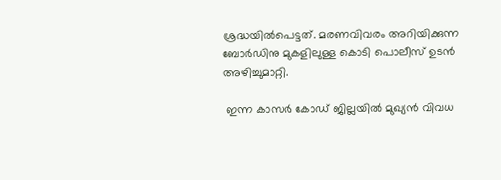ശ്രദ്ധയില്‍പെട്ടത്. മരണവിവരം അറിയിക്കുന്ന ബോര്‍ഡിനു മുകളിലുള്ള കൊടി പൊലീസ് ഉടന്‍ അഴിച്ചുമാറ്റി.

 ഇന്ന കാസര്‍ കോഡ് ജില്ലയില്‍ മുഖ്യന്‍ വിവധ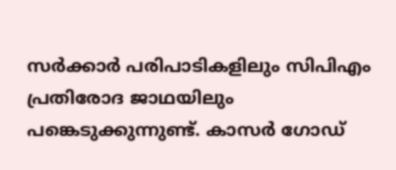സര്‍ക്കാര്‍ പരിപാടികളിലും സിപിഎം പ്രതിരോദ ജാഥയിലും പങ്കെടുക്കുന്നുണ്ട്. കാസര്‍ ഗോഡ്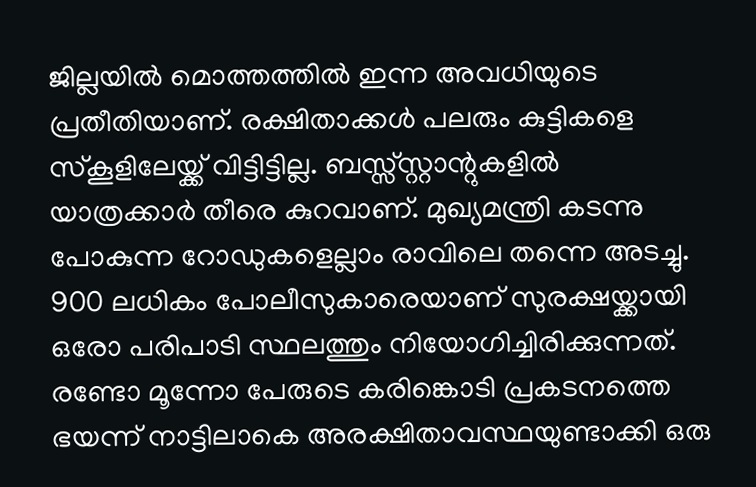ജില്ലയില്‍ മൊത്തത്തില്‍ ഇന്ന അവധിയുടെ പ്രതീതിയാണ്. രക്ഷിതാക്കള്‍ പലരും കുട്ടികളെ സ്‌കൂളിലേയ്ക്ക് വിട്ടിട്ടില്ല. ബസ്സ്സ്റ്റാന്റുകളില്‍ യാത്രക്കാര്‍ തീരെ കുറവാണ്. മുഖ്യമന്ത്രി കടന്നു പോകുന്ന റോഡുകളെല്ലാം രാവിലെ തന്നെ അടച്ചു. 900 ലധികം പോലീസുകാരെയാണ് സുരക്ഷയ്ക്കായി ഒരോ പരിപാടി സ്ഥലത്തും നിയോഗിച്ചിരിക്കുന്നത്. രണ്ടോ മൂന്നോ പേരുടെ കരിങ്കൊടി പ്രകടനത്തെ ഭയന്ന് നാട്ടിലാകെ അരക്ഷിതാവസ്ഥയുണ്ടാക്കി ഒരു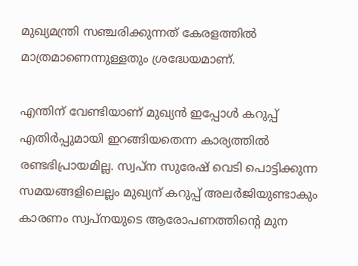മുഖ്യമന്ത്രി സഞ്ചരിക്കുന്നത് കേരളത്തില്‍ മാത്രമാണെന്നുള്ളതും ശ്രദ്ധേയമാണ്.

എന്തിന് വേണ്ടിയാണ് മുഖ്യന്‍ ഇപ്പോള്‍ കറുപ്പ് എതിര്‍പ്പുമായി ഇറങ്ങിയതെന്ന കാര്യത്തില്‍ രണ്ടഭിപ്രായമില്ല. സ്വപ്‌ന സുരേഷ് വെടി പൊട്ടിക്കുന്ന സമയങ്ങളിലെല്ലം മുഖ്യന് കറുപ്പ് അലര്‍ജിയുണ്ടാകും കാരണം സ്വപ്‌നയുടെ ആരോപണത്തിന്റെ മുന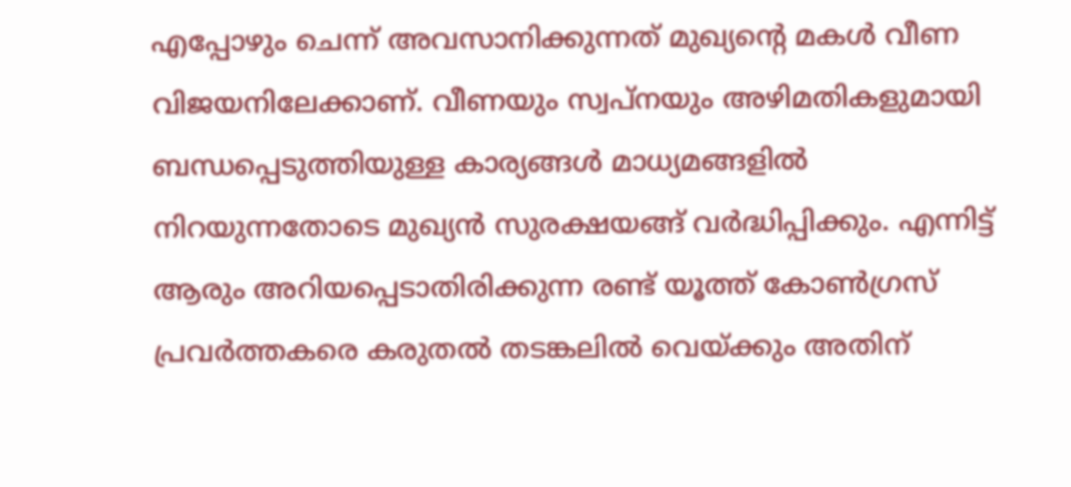എപ്പോഴും ചെന്ന് അവസാനിക്കുന്നത് മുഖ്യന്റെ മകള്‍ വീണ വിജയനിലേക്കാണ്. വീണയും സ്വപ്‌നയും അഴിമതികളുമായി ബന്ധപ്പെടുത്തിയുള്ള കാര്യങ്ങള്‍ മാധ്യമങ്ങളില്‍ നിറയുന്നതോടെ മുഖ്യന്‍ സുരക്ഷയങ്ങ് വര്‍ദ്ധിപ്പിക്കും. എന്നിട്ട് ആരും അറിയപ്പെടാതിരിക്കുന്ന രണ്ട് യൂത്ത് കോണ്‍ഗ്രസ് പ്രവര്‍ത്തകരെ കരുതല്‍ തടങ്കലില്‍ വെയ്ക്കും അതിന്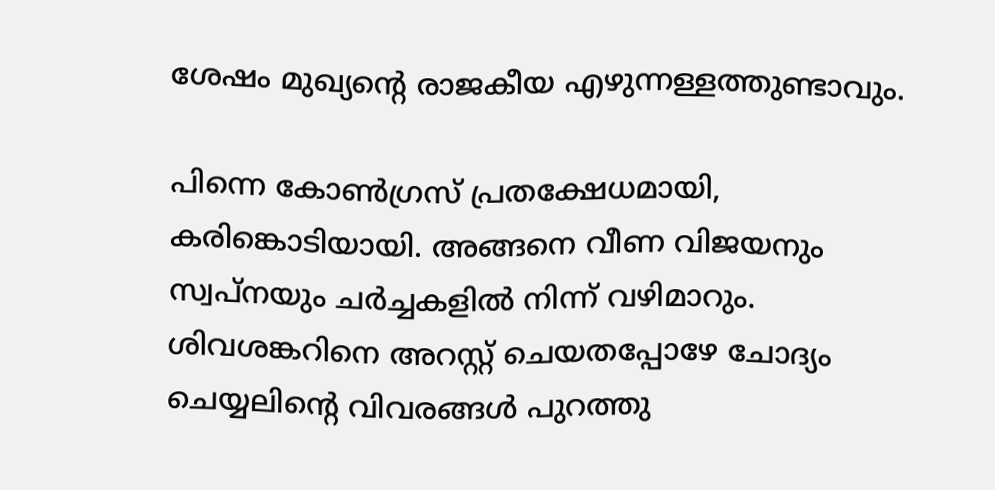ശേഷം മുഖ്യന്റെ രാജകീയ എഴുന്നള്ളത്തുണ്ടാവും.

പിന്നെ കോണ്‍ഗ്രസ് പ്രതക്ഷേധമായി, കരിങ്കൊടിയായി. അങ്ങനെ വീണ വിജയനും സ്വപ്‌നയും ചര്‍ച്ചകളില്‍ നിന്ന് വഴിമാറും. ശിവശങ്കറിനെ അറസ്റ്റ് ചെയതപ്പോഴേ ചോദ്യം ചെയ്യലിന്റെ വിവരങ്ങള്‍ പുറത്തു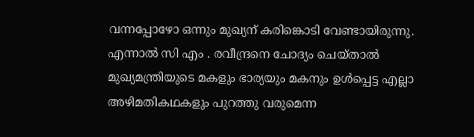വന്നപ്പോഴോ ഒന്നും മുഖ്യന് കരിങ്കൊടി വേണ്ടായിരുന്നു. എന്നാല്‍ സി എം . രവീന്ദ്രനെ ചോദ്യം ചെയ്താല്‍ മുഖ്യമന്ത്രിയുടെ മകളും ഭാര്യയും മകനും ഉള്‍പ്പെട്ട എല്ലാ അഴിമതികഥകളും പുറത്തു വരുമെന്ന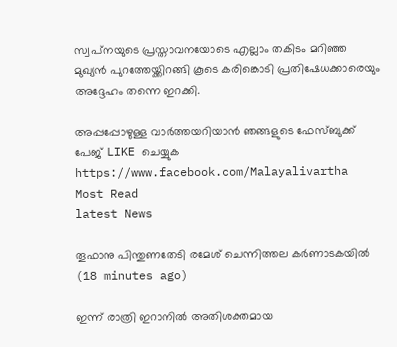സ്വപ്‌നയുടെ പ്രസ്താവനയോടെ എല്ലാം തകിടം മറിഞ്ഞ മുഖ്യന്‍ പുറത്തേയ്ക്കിറങ്ങി കൂടെ കരിങ്കൊടി പ്രതിഷേധക്കാരെയും അദ്ദേഹം തന്നെ ഇറക്കി.

അപ്പപ്പോഴുള്ള വാര്‍ത്തയറിയാന്‍ ഞങ്ങളുടെ ഫേസ്‌ബുക്ക്‌ പേജ് LIKE ചെയ്യുക
https://www.facebook.com/Malayalivartha
Most Read
latest News

തൂഫാനു പിന്തുണതേടി രമേശ് ചെന്നിത്തല കര്‍ണാടകയില്‍  (18 minutes ago)

ഇന്ന് രാത്രി ഇറാനില്‍ അതിശക്തമായ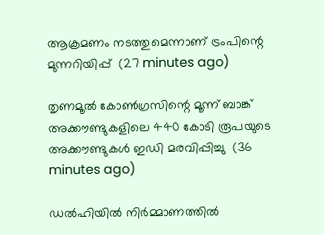ആക്രമണം നടത്തുമെന്നാണ് ട്രംപിന്റെ മുന്നറിയിപ്പ്  (27 minutes ago)

തൃണമൂല്‍ കോണ്‍ഗ്രസിന്റെ മൂന്ന് ബാങ്ക് അക്കൗണ്ടുകളിലെ 440 കോടി രൂപയുടെ അക്കൗണ്ടുകള്‍ ഇഡി മരവിപ്പിച്ചു  (36 minutes ago)

ഡല്‍ഹിയില്‍ നിര്‍മ്മാണത്തില്‍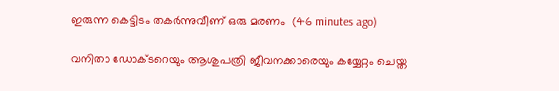ഇരുന്ന കെട്ടിടം തകര്‍ന്നുവീണ് ഒരു മരണം  (46 minutes ago)

വനിതാ ഡോക്ടറെയും ആശുപത്രി ജീവനക്കാരെയും കയ്യേറ്റം ചെയ്ത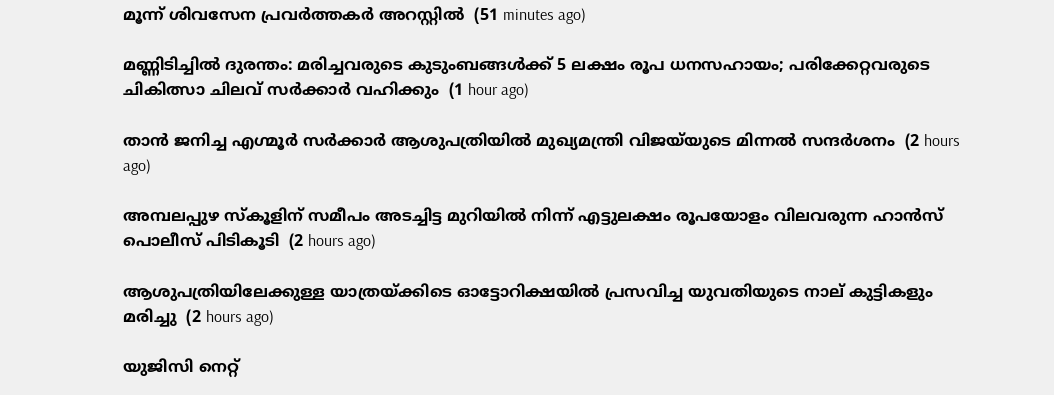മൂന്ന് ശിവസേന പ്രവര്‍ത്തകര്‍ അറസ്റ്റില്‍  (51 minutes ago)

മണ്ണിടിച്ചില്‍ ദുരന്തം: മരിച്ചവരുടെ കുടുംബങ്ങള്‍ക്ക് 5 ലക്ഷം രൂപ ധനസഹായം; പരിക്കേറ്റവരുടെ ചികിത്സാ ചിലവ് സര്‍ക്കാര്‍ വഹിക്കും  (1 hour ago)

താന്‍ ജനിച്ച എഗ്മൂര്‍ സര്‍ക്കാര്‍ ആശുപത്രിയില്‍ മുഖ്യമന്ത്രി വിജയ്‌യുടെ മിന്നല്‍ സന്ദര്‍ശനം  (2 hours ago)

അമ്പലപ്പുഴ സ്‌കൂളിന് സമീപം അടച്ചിട്ട മുറിയില്‍ നിന്ന് എട്ടുലക്ഷം രൂപയോളം വിലവരുന്ന ഹാന്‍സ് പൊലീസ് പിടികൂടി  (2 hours ago)

ആശുപത്രിയിലേക്കുള്ള യാത്രയ്ക്കിടെ ഓട്ടോറിക്ഷയില്‍ പ്രസവിച്ച യുവതിയുടെ നാല് കുട്ടികളും മരിച്ചു  (2 hours ago)

യുജിസി നെറ്റ്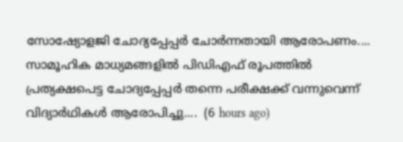സോഷ്യോളജി ചോദ്യപ്പേപ്പർ ചോർന്നതായി ആരോപണം.... സാമൂഹിക മാധ്യമങ്ങളിൽ പിഡിഎഫ് രൂപത്തിൽ പ്രത്യക്ഷപെട്ട ചോദ്യപ്പേപ്പർ തന്നെ പരീക്ഷക്ക് വന്നുവെന്ന് വിദ്യാർഥികൾ ആരോപിച്ചു....  (6 hours ago)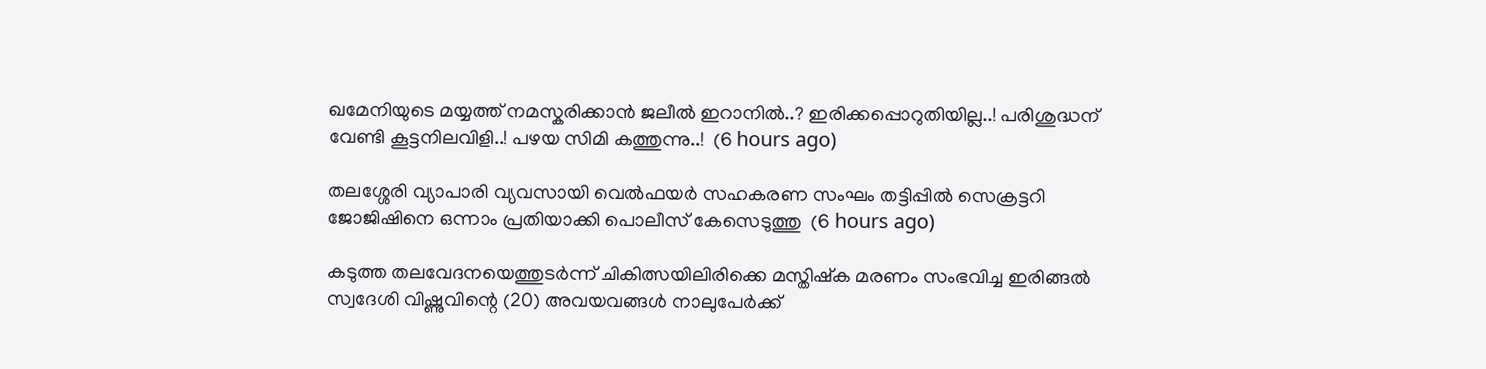ഖമേനിയുടെ മയ്യത്ത് നമസ്കരിക്കാൻ ജലീൽ ഇറാനിൽ..? ഇരിക്കപ്പൊറുതിയില്ല..! പരിശുദ്ധന് വേണ്ടി കൂട്ടനിലവിളി..! പഴയ സിമി കത്തുന്നു..!  (6 hours ago)

തലശ്ശേരി വ്യാപാരി വ്യവസായി വെൽഫയർ സഹകരണ സംഘം തട്ടിപ്പിൽ സെക്രട്ടറി ജോജിഷിനെ ഒന്നാം പ്രതിയാക്കി പൊലീസ് കേസെടുത്തു  (6 hours ago)

കടുത്ത തലവേദനയെത്തുടർന്ന് ചികിത്സയിലിരിക്കെ മസ്തിഷ്‌ക മരണം സംഭവിച്ച ഇരിങ്ങൽ സ്വദേശി വിഷ്ണുവിന്റെ (20) അവയവങ്ങൾ നാലുപേർക്ക്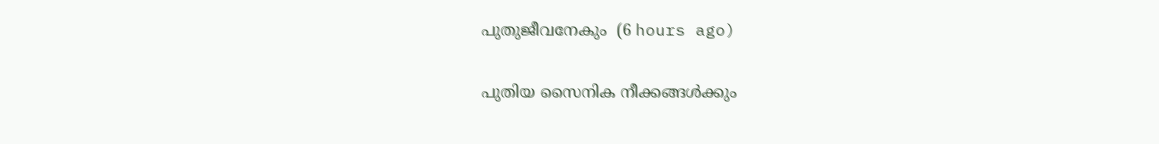പുതുജീവനേകും  (6 hours ago)

പുതിയ സൈനിക നീക്കങ്ങള്‍ക്കും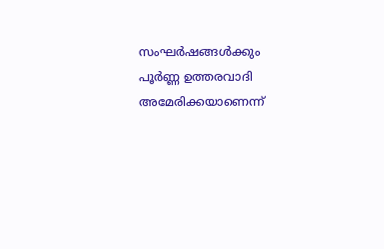സംഘര്‍ഷങ്ങള്‍ക്കും പൂര്‍ണ്ണ ഉത്തരവാദി അമേരിക്കയാണെന്ന്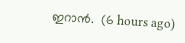ഇറാന്‍.  (6 hours ago)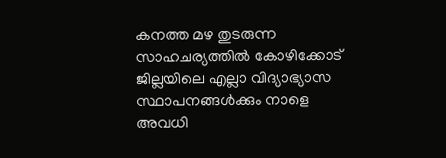കനത്ത മഴ തുടരുന്ന സാഹചര്യത്തിൽ കോഴിക്കോട് ജില്ലയിലെ എല്ലാ വിദ്യാഭ്യാസ സ്ഥാപനങ്ങള്‍ക്കും നാളെ അവധി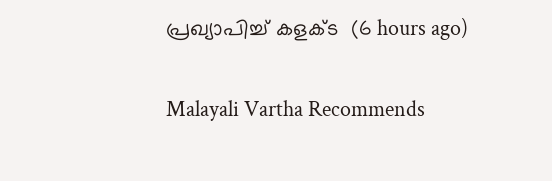പ്രഖ്യാപിച്ച് കളക്ട  (6 hours ago)

Malayali Vartha Recommends